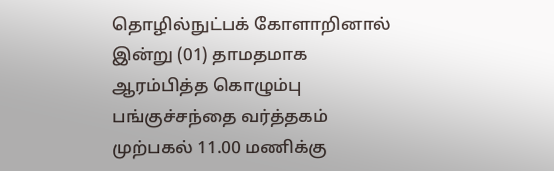தொழில்நுட்பக் கோளாறினால் இன்று (01) தாமதமாக ஆரம்பித்த கொழும்பு பங்குச்சந்தை வர்த்தகம் முற்பகல் 11.00 மணிக்கு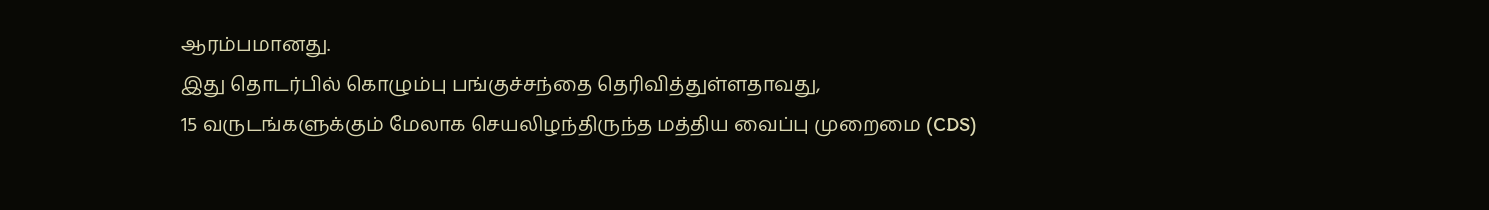ஆரம்பமானது.
இது தொடர்பில் கொழும்பு பங்குச்சந்தை தெரிவித்துள்ளதாவது,
15 வருடங்களுக்கும் மேலாக செயலிழந்திருந்த மத்திய வைப்பு முறைமை (CDS)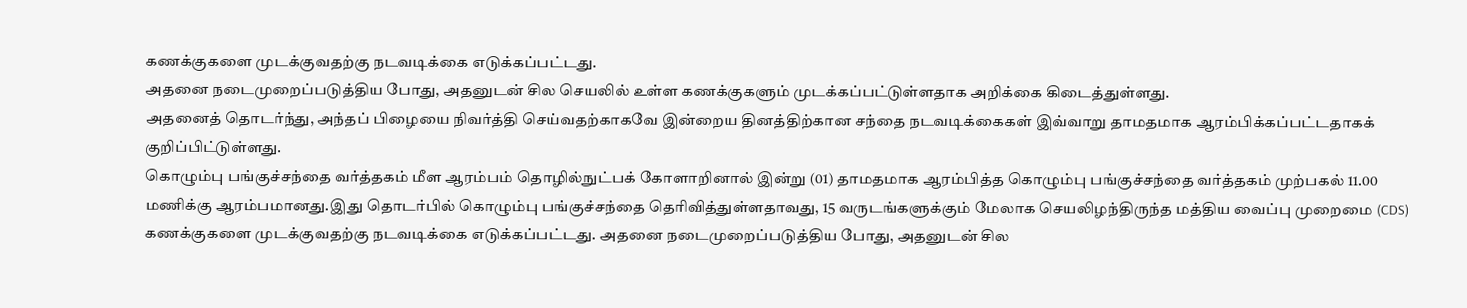கணக்குகளை முடக்குவதற்கு நடவடிக்கை எடுக்கப்பட்டது.
அதனை நடைமுறைப்படுத்திய போது, அதனுடன் சில செயலில் உள்ள கணக்குகளும் முடக்கப்பட்டுள்ளதாக அறிக்கை கிடைத்துள்ளது.
அதனைத் தொடர்ந்து, அந்தப் பிழையை நிவர்த்தி செய்வதற்காகவே இன்றைய தினத்திற்கான சந்தை நடவடிக்கைகள் இவ்வாறு தாமதமாக ஆரம்பிக்கப்பட்டதாகக் குறிப்பிட்டுள்ளது.
கொழும்பு பங்குச்சந்தை வர்த்தகம் மீள ஆரம்பம் தொழில்நுட்பக் கோளாறினால் இன்று (01) தாமதமாக ஆரம்பித்த கொழும்பு பங்குச்சந்தை வர்த்தகம் முற்பகல் 11.00 மணிக்கு ஆரம்பமானது.இது தொடர்பில் கொழும்பு பங்குச்சந்தை தெரிவித்துள்ளதாவது, 15 வருடங்களுக்கும் மேலாக செயலிழந்திருந்த மத்திய வைப்பு முறைமை (CDS) கணக்குகளை முடக்குவதற்கு நடவடிக்கை எடுக்கப்பட்டது. அதனை நடைமுறைப்படுத்திய போது, அதனுடன் சில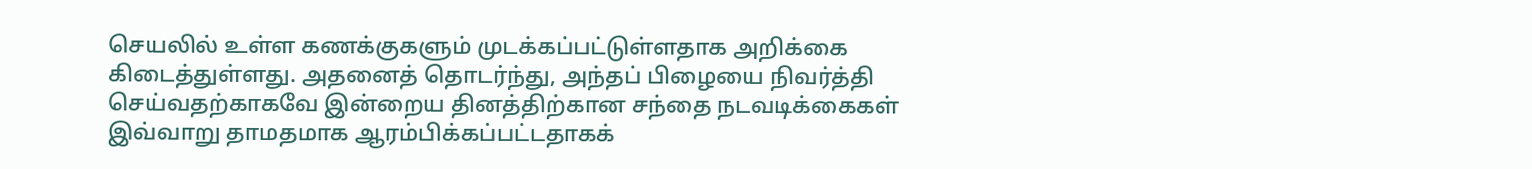செயலில் உள்ள கணக்குகளும் முடக்கப்பட்டுள்ளதாக அறிக்கை கிடைத்துள்ளது. அதனைத் தொடர்ந்து, அந்தப் பிழையை நிவர்த்தி செய்வதற்காகவே இன்றைய தினத்திற்கான சந்தை நடவடிக்கைகள் இவ்வாறு தாமதமாக ஆரம்பிக்கப்பட்டதாகக்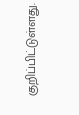குறிப்பிட்டுள்ளது.